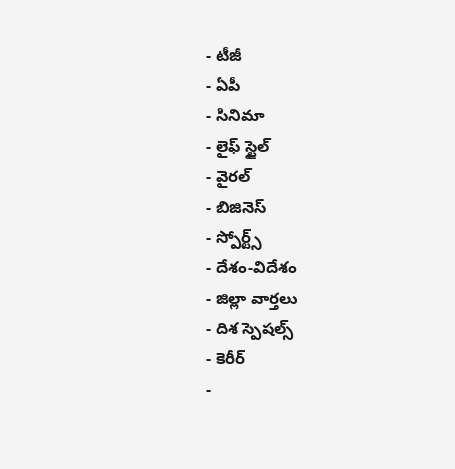- టీజీ
- ఏపీ
- సినిమా
- లైఫ్ స్టైల్
- వైరల్
- బిజినెస్
- స్పోర్ట్స్
- దేశం-విదేశం
- జిల్లా వార్తలు
- దిశ స్పెషల్స్
- కెరీర్
-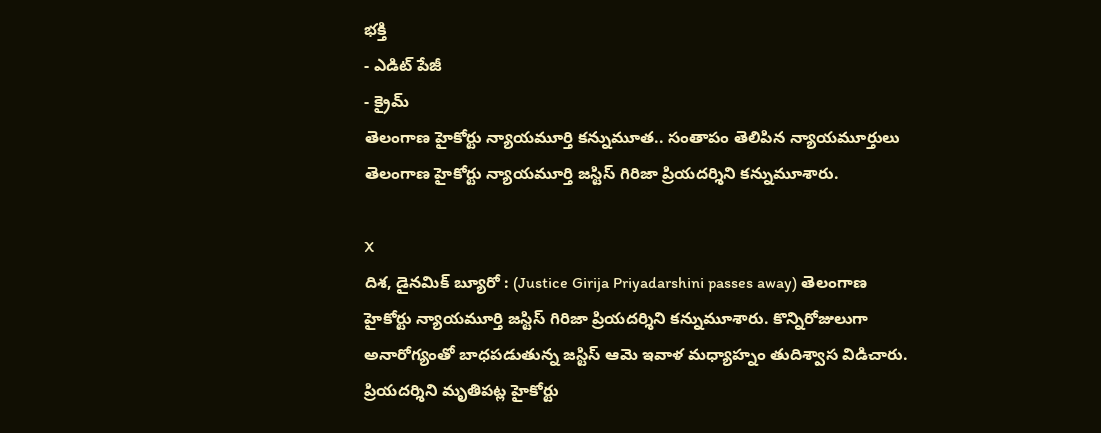భక్తి
- ఎడిట్ పేజీ
- క్రైమ్
తెలంగాణ హైకోర్టు న్యాయమూర్తి కన్నుమూత.. సంతాపం తెలిపిన న్యాయమూర్తులు
తెలంగాణ హైకోర్టు న్యాయమూర్తి జస్టిస్ గిరిజా ప్రియదర్శిని కన్నుమూశారు.

X
దిశ, డైనమిక్ బ్యూరో : (Justice Girija Priyadarshini passes away) తెలంగాణ హైకోర్టు న్యాయమూర్తి జస్టిస్ గిరిజా ప్రియదర్శిని కన్నుమూశారు. కొన్నిరోజులుగా అనారోగ్యంతో బాధపడుతున్న జస్టిస్ ఆమె ఇవాళ మధ్యాహ్నం తుదిశ్వాస విడిచారు. ప్రియదర్శిని మృతిపట్ల హైకోర్టు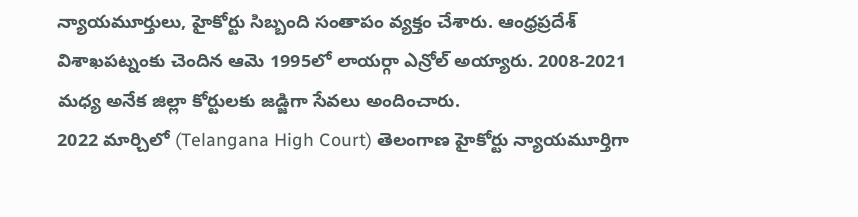న్యాయమూర్తులు, హైకోర్టు సిబ్బంది సంతాపం వ్యక్తం చేశారు. ఆంధ్రప్రదేశ్ విశాఖపట్నంకు చెందిన ఆమె 1995లో లాయర్గా ఎన్రోల్ అయ్యారు. 2008-2021 మధ్య అనేక జిల్లా కోర్టులకు జడ్జిగా సేవలు అందించారు.
2022 మార్చిలో (Telangana High Court) తెలంగాణ హైకోర్టు న్యాయమూర్తిగా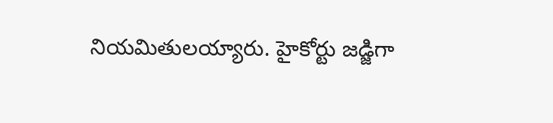నియమితులయ్యారు. హైకోర్టు జడ్జిగా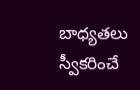బాధ్యతలు స్వీకరించే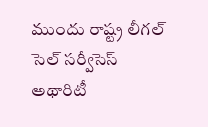ముందు రాష్ట్ర లీగల్ సెల్ సర్వీసెస్ అథారిటీ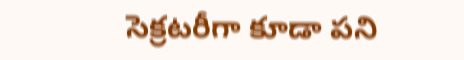సెక్రటరీగా కూడా పని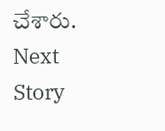చేశారు.
Next Story